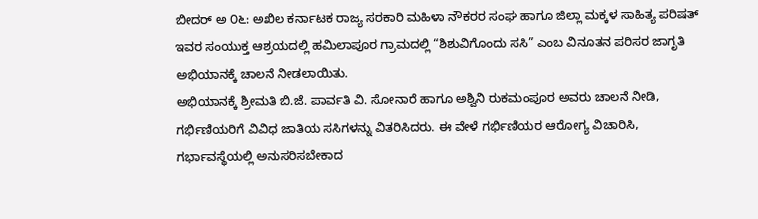ಬೀದರ್ ಅ ೦೬: ಅಖಿಲ ಕರ್ನಾಟಕ ರಾಜ್ಯ ಸರಕಾರಿ ಮಹಿಳಾ ನೌಕರರ ಸಂಘ ಹಾಗೂ ಜಿಲ್ಲಾ ಮಕ್ಕಳ ಸಾಹಿತ್ಯ ಪರಿಷತ್ ಇವರ ಸಂಯುಕ್ತ ಆಶ್ರಯದಲ್ಲಿ ಹಮಿಲಾಪೂರ ಗ್ರಾಮದಲ್ಲಿ “ಶಿಶುವಿಗೊಂದು ಸಸಿ” ಎಂಬ ವಿನೂತನ ಪರಿಸರ ಜಾಗೃತಿ ಅಭಿಯಾನಕ್ಕೆ ಚಾಲನೆ ನೀಡಲಾಯಿತು.
ಅಭಿಯಾನಕ್ಕೆ ಶ್ರೀಮತಿ ಬಿ.ಜೆ. ಪಾರ್ವತಿ ವಿ. ಸೋನಾರೆ ಹಾಗೂ ಅಶ್ವಿನಿ ರುಕಮಂಪೂರ ಅವರು ಚಾಲನೆ ನೀಡಿ, ಗರ್ಭಿಣಿಯರಿಗೆ ವಿವಿಧ ಜಾತಿಯ ಸಸಿಗಳನ್ನು ವಿತರಿಸಿದರು. ಈ ವೇಳೆ ಗರ್ಭಿಣಿಯರ ಆರೋಗ್ಯ ವಿಚಾರಿಸಿ, ಗರ್ಭಾವಸ್ಥೆಯಲ್ಲಿ ಅನುಸರಿಸಬೇಕಾದ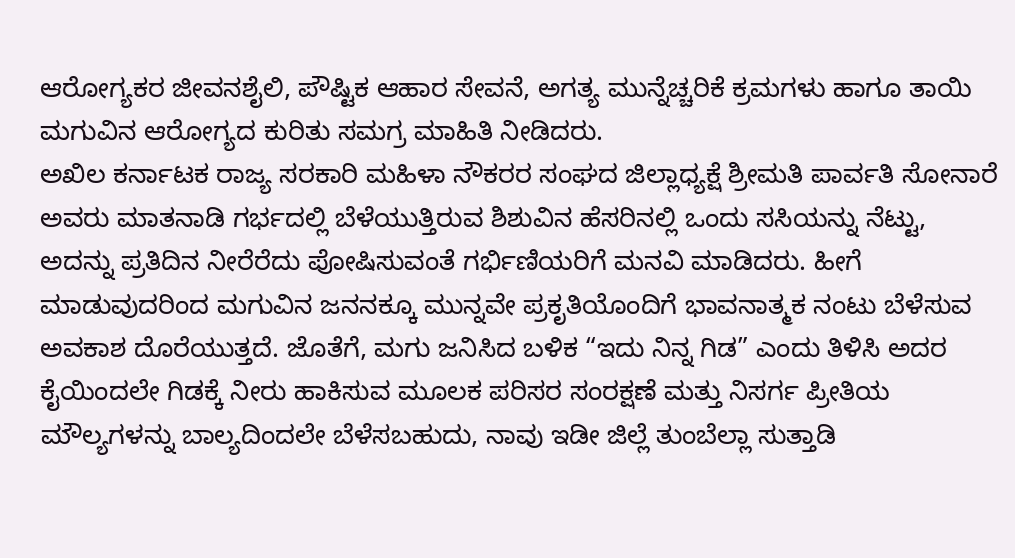ಆರೋಗ್ಯಕರ ಜೀವನಶೈಲಿ, ಪೌಷ್ಟಿಕ ಆಹಾರ ಸೇವನೆ, ಅಗತ್ಯ ಮುನ್ನೆಚ್ಚರಿಕೆ ಕ್ರಮಗಳು ಹಾಗೂ ತಾಯಿ ಮಗುವಿನ ಆರೋಗ್ಯದ ಕುರಿತು ಸಮಗ್ರ ಮಾಹಿತಿ ನೀಡಿದರು.
ಅಖಿಲ ಕರ್ನಾಟಕ ರಾಜ್ಯ ಸರಕಾರಿ ಮಹಿಳಾ ನೌಕರರ ಸಂಘದ ಜಿಲ್ಲಾಧ್ಯಕ್ಷೆ ಶ್ರೀಮತಿ ಪಾರ್ವತಿ ಸೋನಾರೆ ಅವರು ಮಾತನಾಡಿ ಗರ್ಭದಲ್ಲಿ ಬೆಳೆಯುತ್ತಿರುವ ಶಿಶುವಿನ ಹೆಸರಿನಲ್ಲಿ ಒಂದು ಸಸಿಯನ್ನು ನೆಟ್ಟು, ಅದನ್ನು ಪ್ರತಿದಿನ ನೀರೆರೆದು ಪೋಷಿಸುವಂತೆ ಗರ್ಭಿಣಿಯರಿಗೆ ಮನವಿ ಮಾಡಿದರು. ಹೀಗೆ ಮಾಡುವುದರಿಂದ ಮಗುವಿನ ಜನನಕ್ಕೂ ಮುನ್ನವೇ ಪ್ರಕೃತಿಯೊಂದಿಗೆ ಭಾವನಾತ್ಮಕ ನಂಟು ಬೆಳೆಸುವ ಅವಕಾಶ ದೊರೆಯುತ್ತದೆ. ಜೊತೆಗೆ, ಮಗು ಜನಿಸಿದ ಬಳಿಕ “ಇದು ನಿನ್ನ ಗಿಡ” ಎಂದು ತಿಳಿಸಿ ಅದರ ಕೈಯಿಂದಲೇ ಗಿಡಕ್ಕೆ ನೀರು ಹಾಕಿಸುವ ಮೂಲಕ ಪರಿಸರ ಸಂರಕ್ಷಣೆ ಮತ್ತು ನಿಸರ್ಗ ಪ್ರೀತಿಯ ಮೌಲ್ಯಗಳನ್ನು ಬಾಲ್ಯದಿಂದಲೇ ಬೆಳೆಸಬಹುದು, ನಾವು ಇಡೀ ಜಿಲ್ಲೆ ತುಂಬೆಲ್ಲಾ ಸುತ್ತಾಡಿ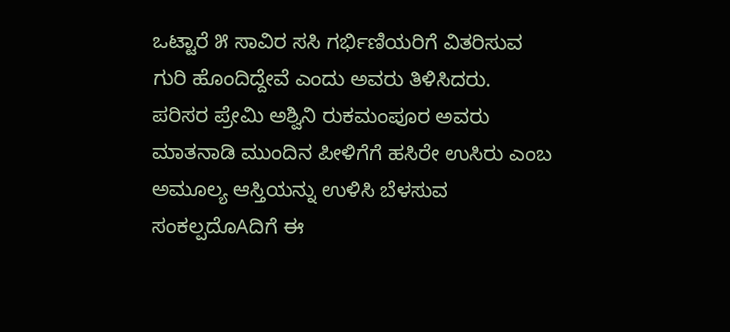ಒಟ್ಟಾರೆ ೫ ಸಾವಿರ ಸಸಿ ಗರ್ಭಿಣಿಯರಿಗೆ ವಿತರಿಸುವ ಗುರಿ ಹೊಂದಿದ್ದೇವೆ ಎಂದು ಅವರು ತಿಳಿಸಿದರು.
ಪರಿಸರ ಪ್ರೇಮಿ ಅಶ್ವಿನಿ ರುಕಮಂಪೂರ ಅವರು ಮಾತನಾಡಿ ಮುಂದಿನ ಪೀಳಿಗೆಗೆ ಹಸಿರೇ ಉಸಿರು ಎಂಬ ಅಮೂಲ್ಯ ಆಸ್ತಿಯನ್ನು ಉಳಿಸಿ ಬೆಳಸುವ ಸಂಕಲ್ಪದೊAದಿಗೆ ಈ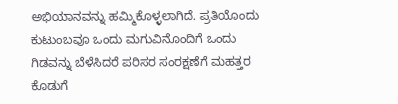ಅಭಿಯಾನವನ್ನು ಹಮ್ಮಿಕೊಳ್ಳಲಾಗಿದೆ. ಪ್ರತಿಯೊಂದು ಕುಟುಂಬವೂ ಒಂದು ಮಗುವಿನೊಂದಿಗೆ ಒಂದು ಗಿಡವನ್ನು ಬೆಳೆಸಿದರೆ ಪರಿಸರ ಸಂರಕ್ಷಣೆಗೆ ಮಹತ್ತರ ಕೊಡುಗೆ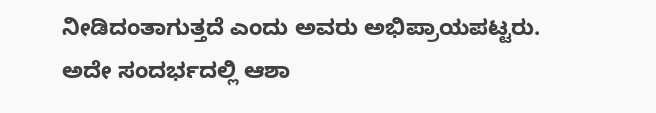ನೀಡಿದಂತಾಗುತ್ತದೆ ಎಂದು ಅವರು ಅಭಿಪ್ರಾಯಪಟ್ಟರು.
ಅದೇ ಸಂದರ್ಭದಲ್ಲಿ ಆಶಾ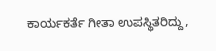ಕಾರ್ಯಕರ್ತೆ ಗೀತಾ ಉಪಸ್ಥಿತರಿದ್ದು,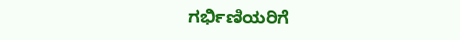ಗರ್ಭಿಣಿಯರಿಗೆ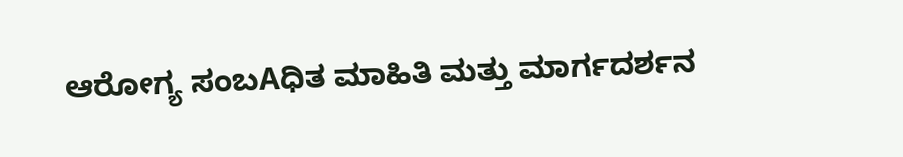ಆರೋಗ್ಯ ಸಂಬAಧಿತ ಮಾಹಿತಿ ಮತ್ತು ಮಾರ್ಗದರ್ಶನ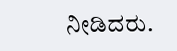ನೀಡಿದರು.